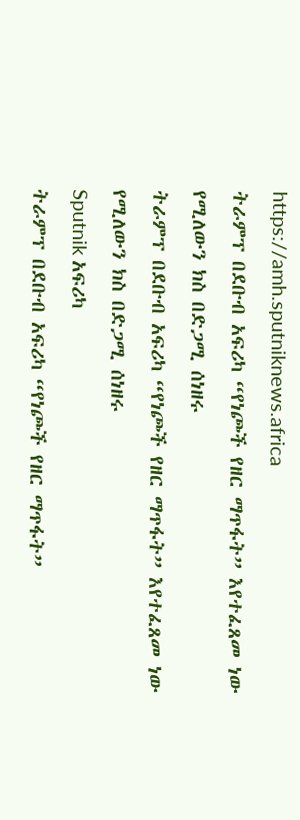https://amh.sputniknews.africa
ትራምፕ በደቡብ አፍሪካ “የነጮች የዘር ማጥፋት” እየተፈጸመ ነው የሚለውን ክስ በድጋሚ ሰነዘሩ
ትራምፕ በደቡብ አፍሪካ “የነጮች የዘር ማጥፋት” እየተፈጸመ ነው የሚለውን ክስ በድጋሚ ሰነዘሩ
Sputnik አፍሪካ
ትራምፕ በደቡብ አፍሪካ “የነጮች የዘር ማጥፋት”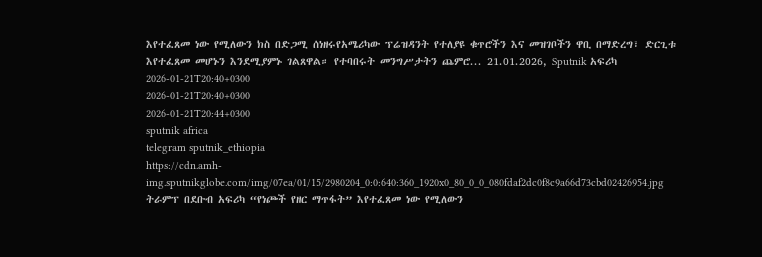እየተፈጸመ ነው የሚለውን ክስ በድጋሚ ሰነዘሩየአሜሪካው ፕሬዝዳንት የተለያዩ ቁጥሮችን እና መዝገቦችን ዋቢ በማድረግ፣ ድርጊቱ እየተፈጸመ መሆኑን እንደሚያምኑ ገልጸዋል። የተባበሩት መንግሥታትን ጨምሮ... 21.01.2026, Sputnik አፍሪካ
2026-01-21T20:40+0300
2026-01-21T20:40+0300
2026-01-21T20:44+0300
sputnik africa
telegram sputnik_ethiopia
https://cdn.amh-img.sputnikglobe.com/img/07ea/01/15/2980204_0:0:640:360_1920x0_80_0_0_080fdaf2dc0f8c9a66d73cbd02426954.jpg
ትራምፕ በደቡብ አፍሪካ “የነጮች የዘር ማጥፋት” እየተፈጸመ ነው የሚለውን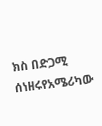ክስ በድጋሚ ሰነዘሩየአሜሪካው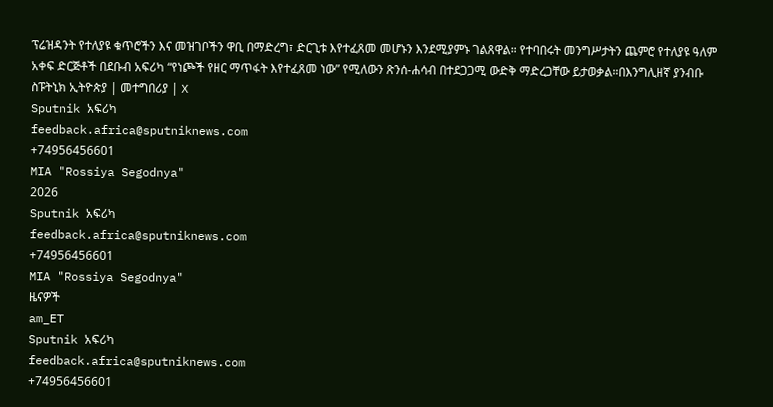ፕሬዝዳንት የተለያዩ ቁጥሮችን እና መዝገቦችን ዋቢ በማድረግ፣ ድርጊቱ እየተፈጸመ መሆኑን እንደሚያምኑ ገልጸዋል። የተባበሩት መንግሥታትን ጨምሮ የተለያዩ ዓለም አቀፍ ድርጅቶች በደቡብ አፍሪካ “የነጮች የዘር ማጥፋት እየተፈጸመ ነው” የሚለውን ጽንሰ-ሐሳብ በተደጋጋሚ ውድቅ ማድረጋቸው ይታወቃል።በእንግሊዘኛ ያንብቡ ስፑትኒክ ኢትዮጵያ | መተግበሪያ | X
Sputnik አፍሪካ
feedback.africa@sputniknews.com
+74956456601
MIA "Rossiya Segodnya"
2026
Sputnik አፍሪካ
feedback.africa@sputniknews.com
+74956456601
MIA "Rossiya Segodnya"
ዜናዎች
am_ET
Sputnik አፍሪካ
feedback.africa@sputniknews.com
+74956456601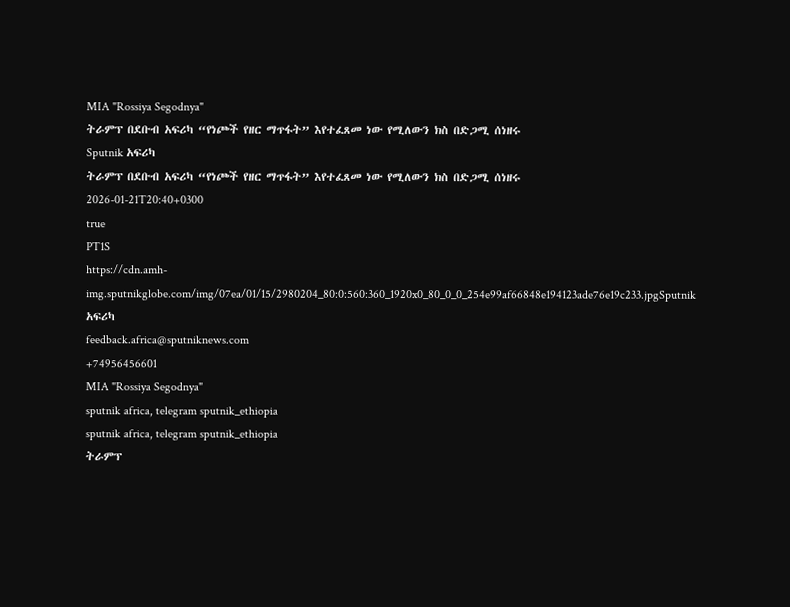MIA "Rossiya Segodnya"
ትራምፕ በደቡብ አፍሪካ “የነጮች የዘር ማጥፋት” እየተፈጸመ ነው የሚለውን ክስ በድጋሚ ሰነዘሩ
Sputnik አፍሪካ
ትራምፕ በደቡብ አፍሪካ “የነጮች የዘር ማጥፋት” እየተፈጸመ ነው የሚለውን ክስ በድጋሚ ሰነዘሩ
2026-01-21T20:40+0300
true
PT1S
https://cdn.amh-img.sputnikglobe.com/img/07ea/01/15/2980204_80:0:560:360_1920x0_80_0_0_254e99af66848e194123ade76e19c233.jpgSputnik አፍሪካ
feedback.africa@sputniknews.com
+74956456601
MIA "Rossiya Segodnya"
sputnik africa, telegram sputnik_ethiopia
sputnik africa, telegram sputnik_ethiopia
ትራምፕ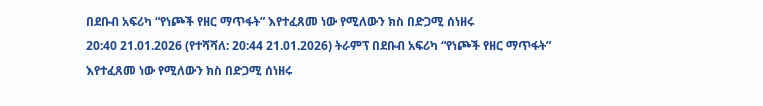በደቡብ አፍሪካ “የነጮች የዘር ማጥፋት” እየተፈጸመ ነው የሚለውን ክስ በድጋሚ ሰነዘሩ
20:40 21.01.2026 (የተሻሻለ: 20:44 21.01.2026) ትራምፕ በደቡብ አፍሪካ “የነጮች የዘር ማጥፋት” እየተፈጸመ ነው የሚለውን ክስ በድጋሚ ሰነዘሩ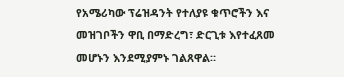የአሜሪካው ፕሬዝዳንት የተለያዩ ቁጥሮችን እና መዝገቦችን ዋቢ በማድረግ፣ ድርጊቱ እየተፈጸመ መሆኑን እንደሚያምኑ ገልጸዋል።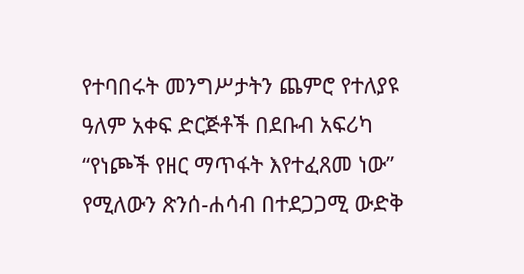የተባበሩት መንግሥታትን ጨምሮ የተለያዩ ዓለም አቀፍ ድርጅቶች በደቡብ አፍሪካ “የነጮች የዘር ማጥፋት እየተፈጸመ ነው” የሚለውን ጽንሰ-ሐሳብ በተደጋጋሚ ውድቅ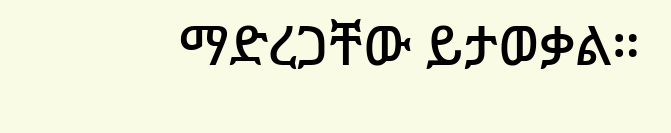ማድረጋቸው ይታወቃል።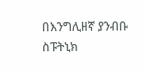በእንግሊዘኛ ያንብቡ
ስፑትኒክ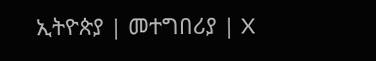ኢትዮጵያ | መተግበሪያ | X